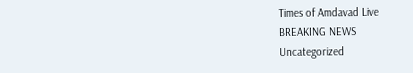Times of Amdavad Live
BREAKING NEWS
Uncategorized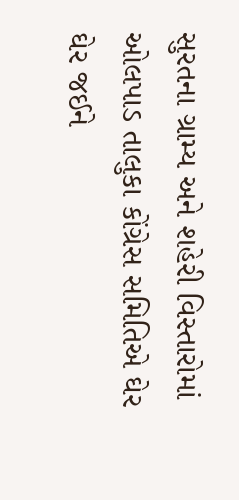સુરતના ગ્રામ્ય અને શહેરી વિસ્તારોમાં ઓલપાડ તાલુકા કોંગ્રેસ સમિતિએ ઘેર ઘેર જઈને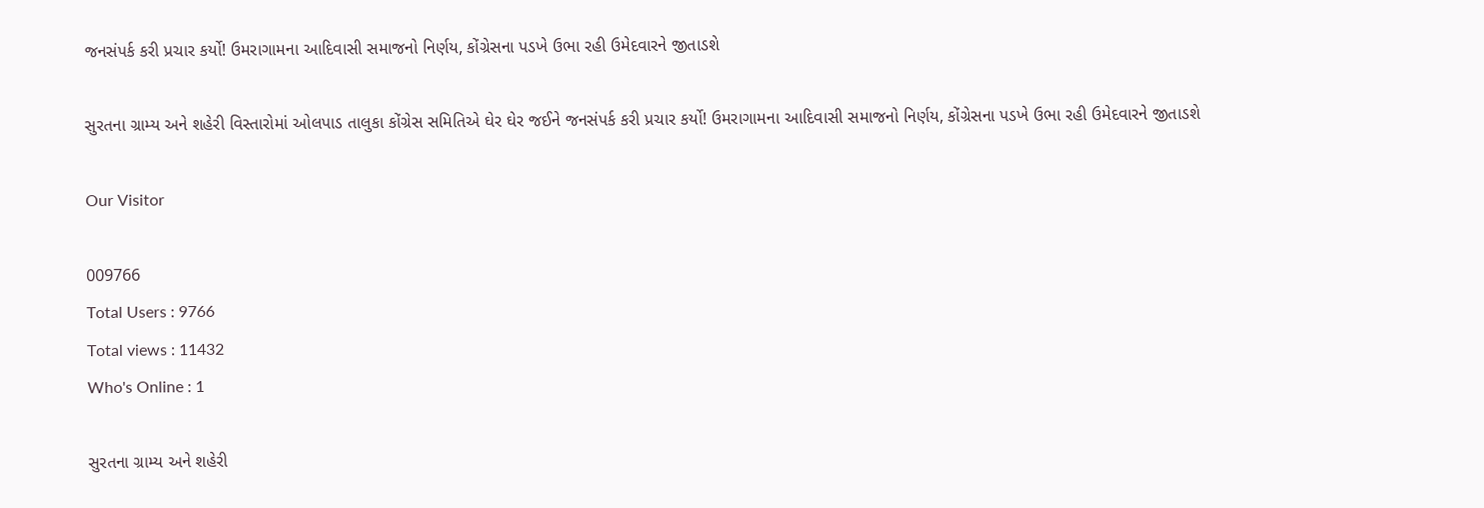જનસંપર્ક કરી પ્રચાર કર્યો! ઉમરાગામના આદિવાસી સમાજનો નિર્ણય, કોંગ્રેસના પડખે ઉભા રહી ઉમેદવારને જીતાડશે

સુરતના ગ્રામ્ય અને શહેરી વિસ્તારોમાં ઓલપાડ તાલુકા કોંગ્રેસ સમિતિએ ઘેર ઘેર જઈને જનસંપર્ક કરી પ્રચાર કર્યો! ઉમરાગામના આદિવાસી સમાજનો નિર્ણય, કોંગ્રેસના પડખે ઉભા રહી ઉમેદવારને જીતાડશે

Our Visitor

009766
Total Users : 9766
Total views : 11432
Who's Online : 1

સુરતના ગ્રામ્ય અને શહેરી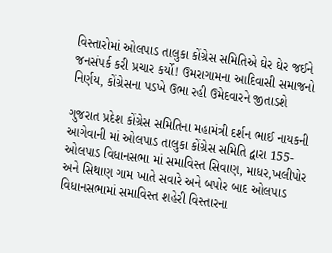વિસ્તારોમાં ઓલપાડ તાલુકા કોંગ્રેસ સમિતિએ ઘેર ઘેર જઈને જનસંપર્ક કરી પ્રચાર કર્યો! ઉમરાગામના આદિવાસી સમાજનો નિર્ણય, કોંગ્રેસના પડખે ઉભા રહી ઉમેદવારને જીતાડશે

ગુજરાત પ્રદેશ કોંગ્રેસ સમિતિના મહામંત્રી દર્શન ભાઈ નાયકની આગેવાની માં ઓલપાડ તાલુકા કોંગ્રેસ સમિતિ દ્વારા 155- ઓલપાડ વિધાનસભા માં સમાવિસ્ત સિવાણ, માધર,ખલીપોર અને સિથાણ ગામ ખાતે સવારે અને બપોર બાદ ઓલપાડ વિધાનસભામાં સમાવિસ્ત શહેરી વિસ્તારના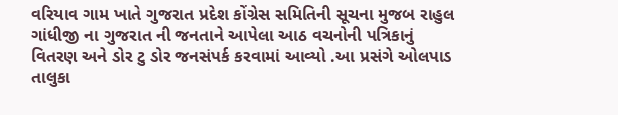વરિયાવ ગામ ખાતે ગુજરાત પ્રદેશ કોંગ્રેસ સમિતિની સૂચના મુજબ રાહુલ ગાંધીજી ના ગુજરાત ની જનતાને આપેલા આઠ વચનોની પત્રિકાનું વિતરણ અને ડોર ટુ ડોર જનસંપર્ક કરવામાં આવ્યો .આ પ્રસંગે ઓલપાડ તાલુકા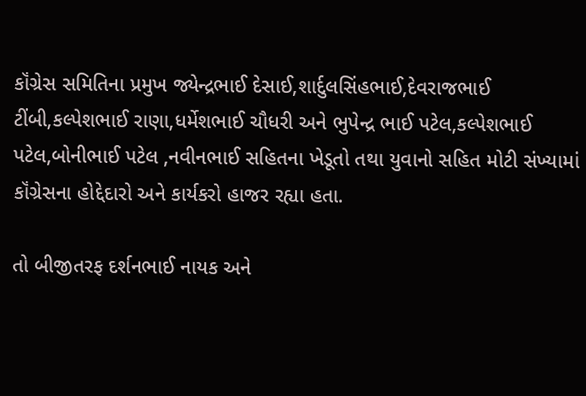કૉંગ્રેસ સમિતિના પ્રમુખ જ્યેન્દ્રભાઈ દેસાઈ,શાર્દુલસિંહભાઈ,દેવરાજભાઈ ટીંબી,કલ્પેશભાઈ રાણા,ધર્મેશભાઈ ચૌધરી અને ભુપેન્દ્ર ભાઈ પટેલ,કલ્પેશભાઈ પટેલ,બોનીભાઈ પટેલ ,નવીનભાઈ સહિતના ખેડૂતો તથા યુવાનો સહિત મોટી સંખ્યામાં કૉંગ્રેસના હોદ્દેદારો અને કાર્યકરો હાજર રહ્યા હતા.

તો બીજીતરફ દર્શનભાઈ નાયક અને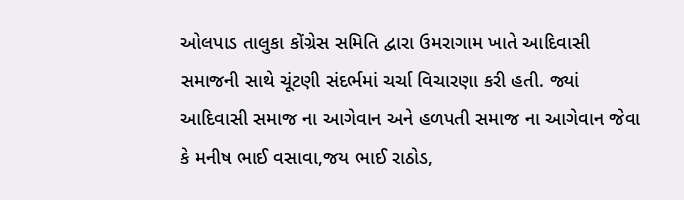ઓલપાડ તાલુકા કોંગ્રેસ સમિતિ દ્વારા ઉમરાગામ ખાતે આદિવાસી સમાજની સાથે ચૂંટણી સંદર્ભમાં ચર્ચા વિચારણા કરી હતી. જ્યાં આદિવાસી સમાજ ના આગેવાન અને હળપતી સમાજ ના આગેવાન જેવા કે મનીષ ભાઈ વસાવા,જય ભાઈ રાઠોડ,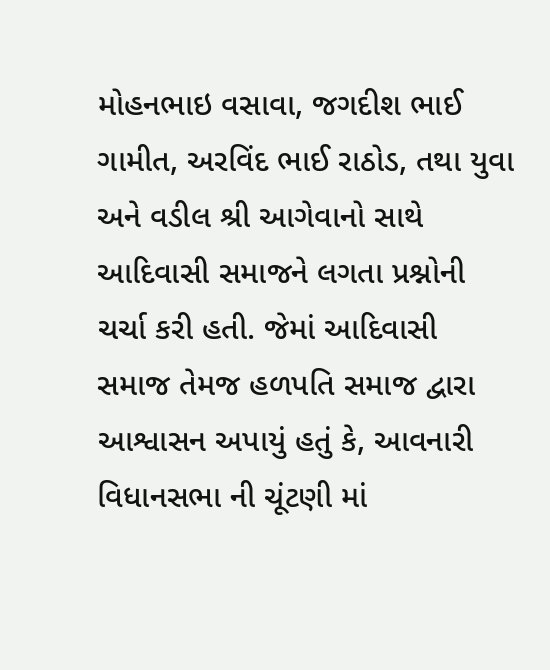મોહનભાઇ વસાવા, જગદીશ ભાઈ ગામીત, અરવિંદ ભાઈ રાઠોડ, તથા યુવા અને વડીલ શ્રી આગેવાનો સાથે આદિવાસી સમાજને લગતા પ્રશ્નોની ચર્ચા કરી હતી. જેમાં આદિવાસી સમાજ તેમજ હળપતિ સમાજ દ્વારા આશ્વાસન અપાયું હતું કે, આવનારી વિધાનસભા ની ચૂંટણી માં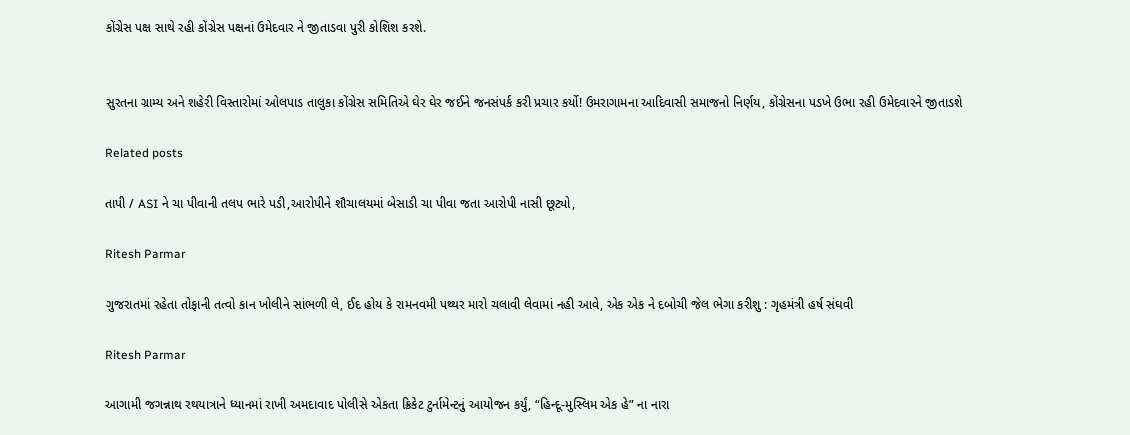કોંગ્રેસ પક્ષ સાથે રહી કોંગ્રેસ પક્ષનાં ઉમેદવાર ને જીતાડવા પુરી કોશિશ કરશે.


સુરતના ગ્રામ્ય અને શહેરી વિસ્તારોમાં ઓલપાડ તાલુકા કોંગ્રેસ સમિતિએ ઘેર ઘેર જઈને જનસંપર્ક કરી પ્રચાર કર્યો! ઉમરાગામના આદિવાસી સમાજનો નિર્ણય, કોંગ્રેસના પડખે ઉભા રહી ઉમેદવારને જીતાડશે

Related posts

તાપી / ASI ને ચા પીવાની તલપ ભારે પડી,આરોપીને શૌચાલયમાં બેસાડી ચા પીવા જતા આરોપી નાસી છૂટ્યો,

Ritesh Parmar

ગુજરાતમાં રહેતા તોફાની તત્વો કાન ખોલીને સાંભળી લે, ઈદ હોય કે રામનવમી પથ્થર મારો ચલાવી લેવામાં નહી આવે, એક એક ને દબોચી જેલ ભેગા કરીશુ : ગૃહમંત્રી હર્ષ સંઘવી

Ritesh Parmar

આગામી જગન્નાથ રથયાત્રાને ધ્યાનમાં રાખી અમદાવાદ પોલીસે એકતા ક્રિકેટ ટુર્નામેન્ટનું આયોજન કર્યું, “હિન્દૂ-મુસ્લિમ એક હે” ના નારા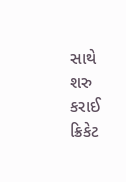સાથે શરુ કરાઈ ક્રિકેટ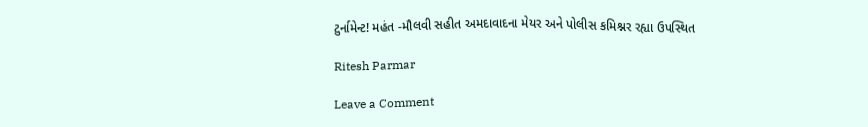ટુર્નામેન્ટ! મહંત -મૌલવી સહીત અમદાવાદના મેયર અને પોલીસ કમિશ્નર રહ્યા ઉપસ્થિત

Ritesh Parmar

Leave a Comment